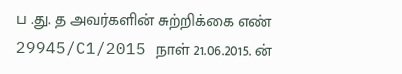ப .து. த அவர்களின் சுற்றிக்கை எண் 29945/C1/2015 நாள் 21.06.2015. ன்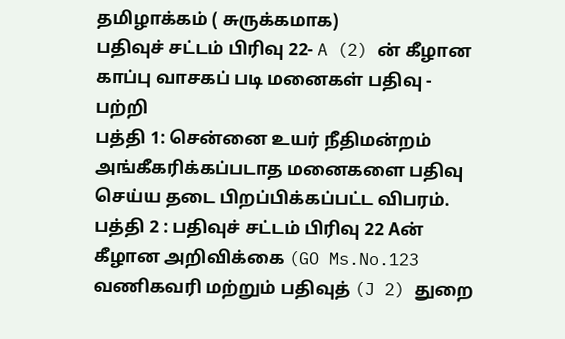தமிழாக்கம் ( சுருக்கமாக)
பதிவுச் சட்டம் பிரிவு 22- A (2) ன் கீழான காப்பு வாசகப் படி மனைகள் பதிவு - பற்றி
பத்தி 1: சென்னை உயர் நீதிமன்றம் அங்கீகரிக்கப்படாத மனைகளை பதிவு செய்ய தடை பிறப்பிக்கப்பட்ட விபரம்.
பத்தி 2 : பதிவுச் சட்டம் பிரிவு 22 Aன் கீழான அறிவிக்கை (GO Ms.No.123 வணிகவரி மற்றும் பதிவுத் (J 2) துறை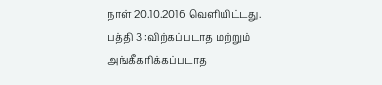நாள் 20.10.2016 வெளியிட்டது.
பத்தி 3 :விற்கப்படாத மற்றும் அங்கீகரிக்கப்படாத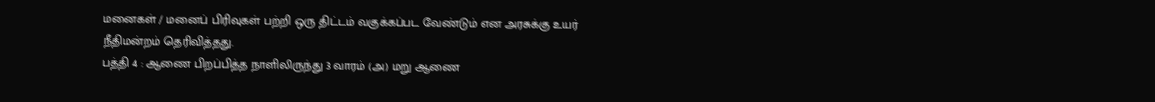மனைகள் / மனைப் பிரிவுகள் பற்றி ஒரு திட்டம் வகுக்கப்பட வேண்டும் என அரசுக்கு உயர் நீதிமன்றம் தெரிவித்தது.
பத்தி 4 : ஆணை பிறப்பித்த நாளிலிருந்து 3 வாரம் (அ) மறு ஆணை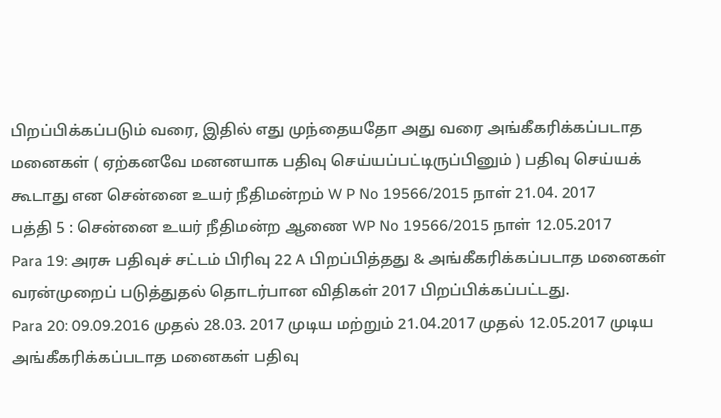பிறப்பிக்கப்படும் வரை, இதில் எது முந்தையதோ அது வரை அங்கீகரிக்கப்படாத மனைகள் ( ஏற்கனவே மனனயாக பதிவு செய்யப்பட்டிருப்பினும் ) பதிவு செய்யக் கூடாது என சென்னை உயர் நீதிமன்றம் W P No 19566/2015 நாள் 21.04. 2017
பத்தி 5 : சென்னை உயர் நீதிமன்ற ஆணை WP No 19566/2015 நாள் 12.05.2017
Para 19: அரசு பதிவுச் சட்டம் பிரிவு 22 A பிறப்பித்தது & அங்கீகரிக்கப்படாத மனைகள் வரன்முறைப் படுத்துதல் தொடர்பான விதிகள் 2017 பிறப்பிக்கப்பட்டது.
Para 20: 09.09.2016 முதல் 28.03. 2017 முடிய மற்றும் 21.04.2017 முதல் 12.05.2017 முடிய அங்கீகரிக்கப்படாத மனைகள் பதிவு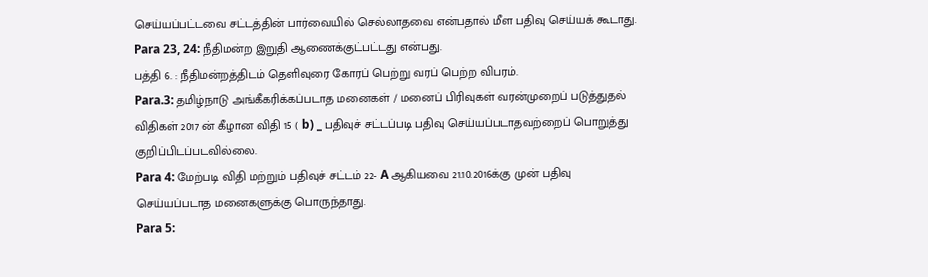செய்யப்பட்டவை சட்டத்தின் பார்வையில் செல்லாதவை என்பதால் மீள பதிவு செய்யக் கூடாது.
Para 23, 24: நீதிமன்ற இறுதி ஆணைக்குட்பட்டது என்பது.
பத்தி 6. : நீதிமன்றத்திடம் தெளிவுரை கோரப் பெற்று வரப் பெற்ற விபரம்.
Para.3: தமிழ்நாடு அங்கீகரிக்கப்படாத மனைகள் / மனைப் பிரிவுகள் வரன்முறைப் படுத்துதல் விதிகள் 2017 ன் கீழான விதி 15 ( b) _ பதிவுச் சட்டப்படி பதிவு செய்யப்படாதவற்றைப் பொறுத்து குறிப்பிடப்படவில்லை.
Para 4: மேற்படி விதி மற்றும் பதிவுச் சட்டம் 22- A ஆகியவை 21.10.2016க்கு முன் பதிவு செய்யப்படாத மனைகளுக்கு பொருந்தாது.
Para 5: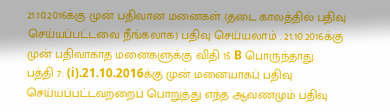21.10.2016க்கு முன் பதிவான மனைகள் (தடை காலத்தில் பதிவு செய்யப்பட்டவை நீங்கலாக) பதிவு செய்யலாம் . 21.10.2016க்கு முன் பதிவாகாத மனைகளுக்கு விதி 15 B பொருந்தாது.
பத்தி 7: (i).21.10.2016க்கு முன் மனையாகப் பதிவு செய்யப்பட்டவற்றைப் பொறுத்து எந்த ஆவணமும் பதிவு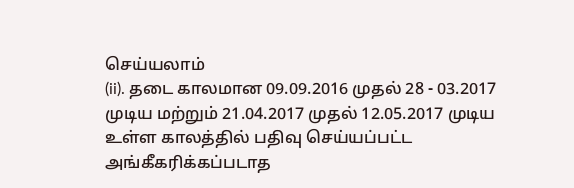செய்யலாம்
(ii). தடை காலமான 09.09.2016 முதல் 28 - 03.2017 முடிய மற்றும் 21.04.2017 முதல் 12.05.2017 முடிய உள்ள காலத்தில் பதிவு செய்யப்பட்ட அங்கீகரிக்கப்படாத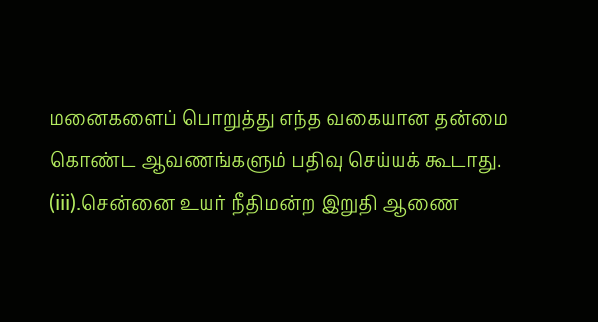மனைகளைப் பொறுத்து எந்த வகையான தன்மை கொண்ட ஆவணங்களும் பதிவு செய்யக் கூடாது.
(iii).சென்னை உயர் நீதிமன்ற இறுதி ஆணை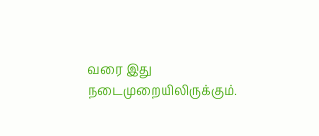வரை இது நடைமுறையிலிருக்கும்.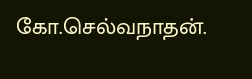கோ.செல்வநாதன்.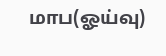மாப(ஓய்வு)